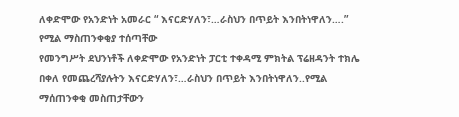ለቀድሞው የአንድነት አመራር “ እናርድሃለን፣…ራስህን በጥይት እንበትነዋለን….” የሚል ማስጠንቀቂያ ተሰጣቸው
የመንግሥት ደህንነቶች ለቀድሞው የአንድነት ፓርቲ ተቀዳሚ ምክትል ፕሬዘዳንት ተክሌ በቀለ የመጨረሻያሉትን እናርድሃለን፣…ራስህን በጥይት እንበትነዋለን..የሚል ማሰጠንቀቂ መስጠታቸውን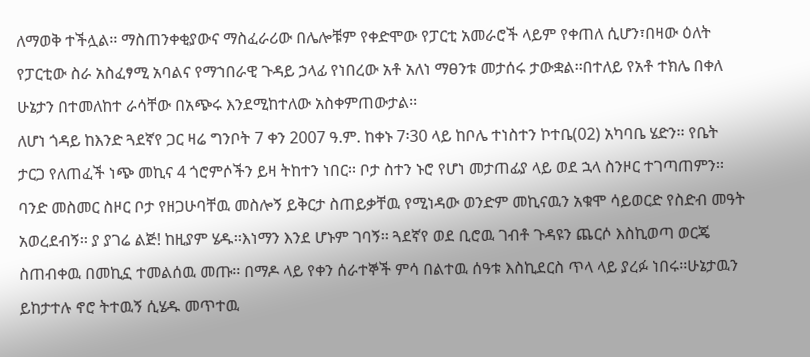ለማወቅ ተችሏል፡፡ ማስጠንቀቂያውና ማስፈራሪው በሌሎቹም የቀድሞው የፓርቲ አመራሮች ላይም የቀጠለ ሲሆን፣በዛው ዕለት የፓርቲው ስራ አስፈፃሚ አባልና የማኀበራዊ ጉዳይ ኃላፊ የነበረው አቶ አለነ ማፀንቱ መታሰሩ ታውቋል፡፡በተለይ የአቶ ተክሌ በቀለ ሁኔታን በተመለከተ ራሳቸው በአጭሩ እንደሚከተለው አስቀምጠውታል፡፡
ለሆነ ጎዳይ ከእንድ ጓደኛየ ጋር ዛሬ ግንቦት 7 ቀን 2007 ዓ.ም. ከቀኑ 7፡30 ላይ ከቦሌ ተነስተን ኮተቤ(02) አካባቤ ሄድን፡፡ የቤት ታርጋ የለጠፈች ነጭ መኪና 4 ጎሮምሶችን ይዛ ትከተን ነበር፡፡ ቦታ ስተን ኑሮ የሆነ መታጠፊያ ላይ ወደ ኋላ ስንዞር ተገጣጠምን፡፡ ባንድ መስመር ስዞር ቦታ የዘጋሁባቸዉ መስሎኝ ይቅርታ ስጠይቃቸዉ የሚነዳው ወንድም መኪናዉን አቁሞ ሳይወርድ የስድብ መዓት አወረደብኝ፡፡ ያ ያገሬ ልጅ! ከዚያም ሄዱ፡፡እነማን እንደ ሆኑም ገባኝ፡፡ ጓደኛየ ወደ ቢሮዉ ገብቶ ጉዳዩን ጨርሶ እስኪወጣ ወርጄ ስጠብቀዉ በመኪኗ ተመልሰዉ መጡ፡፡ በማዶ ላይ የቀን ሰራተኞች ምሳ በልተዉ ሰዓቱ እስኪደርስ ጥላ ላይ ያረፉ ነበሩ፡፡ሁኔታዉን ይከታተሉ ኖሮ ትተዉኝ ሲሄዱ መጥተዉ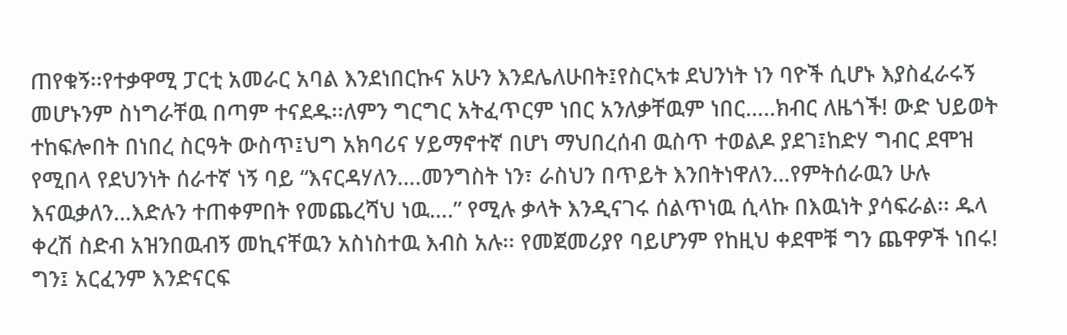ጠየቁኝ፡፡የተቃዋሚ ፓርቲ አመራር አባል እንደነበርኩና አሁን እንደሌለሁበት፤የስርኣቱ ደህንነት ነን ባዮች ሲሆኑ እያስፈራሩኝ መሆኑንም ስነግራቸዉ በጣም ተናደዱ፡፡ለምን ግርግር አትፈጥርም ነበር አንለቃቸዉም ነበር…..ክብር ለዜጎች! ውድ ህይወት ተከፍሎበት በነበረ ስርዓት ውስጥ፤ህግ አክባሪና ሃይማኖተኛ በሆነ ማህበረሰብ ዉስጥ ተወልዶ ያደገ፤ከድሃ ግብር ደሞዝ የሚበላ የደህንነት ሰራተኛ ነኝ ባይ “እናርዳሃለን….መንግስት ነን፣ ራስህን በጥይት እንበትነዋለን…የምትሰራዉን ሁሉ እናዉቃለን…እድሉን ተጠቀምበት የመጨረሻህ ነዉ….” የሚሉ ቃላት እንዲናገሩ ሰልጥነዉ ሲላኩ በእዉነት ያሳፍራል፡፡ ዱላ ቀረሽ ስድብ አዝንበዉብኝ መኪናቸዉን አስነስተዉ እብስ አሉ፡፡ የመጀመሪያየ ባይሆንም የከዚህ ቀደሞቹ ግን ጨዋዎች ነበሩ! ግን፤ አርፈንም እንድናርፍ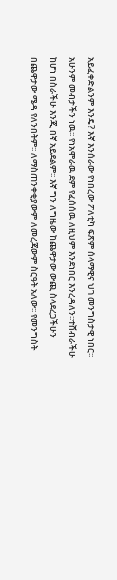አይፈቀድልንም እንዴ? እኛ እንሰራው የነበረው ፖለቲካ ፍጽም ሰላማዊና ህገ መንግስታዊ ነበር፡፡ አሁንም መብታችን ነዉ፡፡ የነአሞራዉ ደም የፈሰሰዉ ለዚህም እንደነበር እንረዳለን፡፡ተሸብራችሁ ከሆነ በስራችሁ እንጂ በኛ አይደልም፡፡ እኛ ግን ለግዜው ከጨዋታው ውጪ ስላደረጋችሁን በጨዋታው ሜዳ የለንበትም፡፡ ለማስጠንቀቂያውም ለመረጃውም ስርዓት አለው፡፡ የመንግስት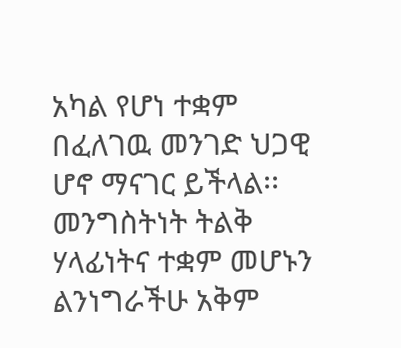አካል የሆነ ተቋም በፈለገዉ መንገድ ህጋዊ ሆኖ ማናገር ይችላል፡፡ መንግስትነት ትልቅ ሃላፊነትና ተቋም መሆኑን ልንነግራችሁ አቅም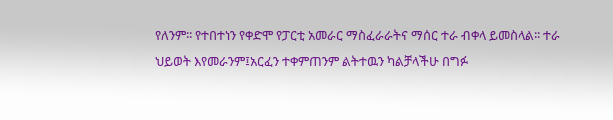የለንም፡፡ የተበተነን የቀድሞ የፓርቲ አመራር ማስፈራራትና ማሰር ተራ ብቀላ ይመስላል፡፡ ተራ ህይወት እየመራንም፤አርፈን ተቀምጠንም ልትተዉን ካልቻላችሁ በግፉ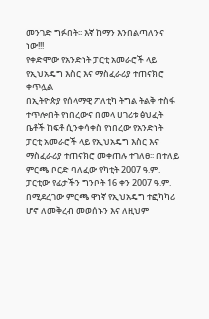መንገድ ግፉበት፡፡ እኛ ከማን እንበልጣለንና ነው!!!
የቀድሞው የአንድነት ፓርቲ አመራሮች ላይ የኢህአዴግ እስር እና ማስፈራሪያ ተጠናክሮ ቀጥሏል
በኢትዮጵያ የሰላማዊ ፖለቲካ ትግል ትልቅ ተስፋ ተጥሎበት የነበረውና በመላ ሀገሪቱ ፅህፈት ቤቶች ከፍቶ ሲንቀሳቀስ የነበረው የአንድነት ፓርቲ አመራሮች ላይ የኢህአዴግ እስር እና ማስፈራሪያ ተጠናክሮ መቀጠሉ ተገለፀ፡፡ በተለይ ምርጫ ቦርድ ባለፈው የካቲት 2007 ዓ.ም. ፓርቲው የፊታችን ግንቦት 16 ቀን 2007 ዓ.ም. በሚደረገው ምርጫ ዋነኛ የኢህአዴግ ተፎካካሪ ሆኖ ለመቅረብ መወሰኑን እና ለዚህም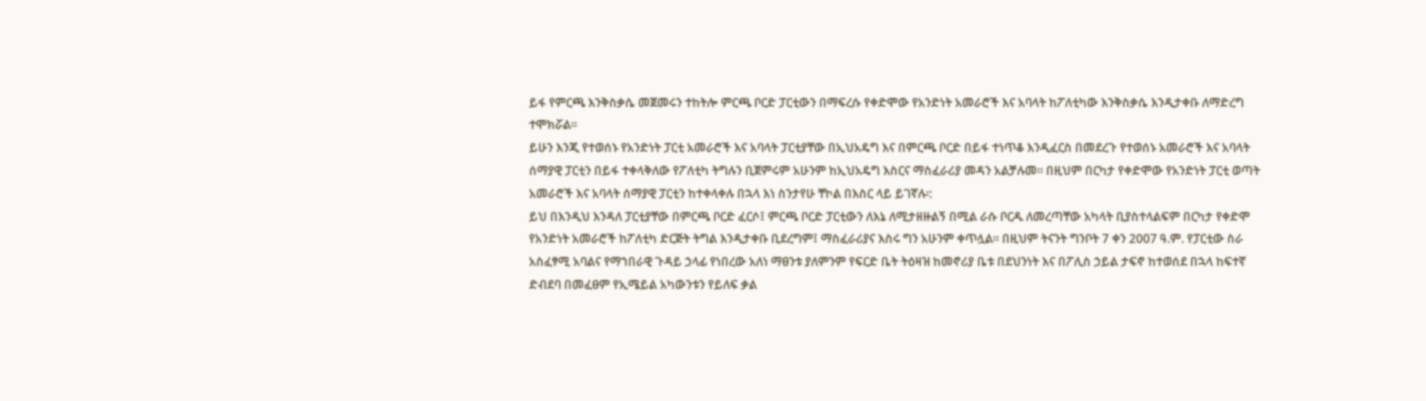ይፋ የምርጫ እንቅስቃሴ መጀመሩን ተከትሎ ምርጫ ቦርድ ፓርቲውን በማፍረሱ የቀድሞው የአንድነት አመራሮች እና አባላት ከፖለቲካው እንቅስቃሴ እንዲታቀቡ ለማድረግ ተሞክሯል፡፡
ይሁን እንጂ የተወሰኑ የአንድነት ፓርቲ አመራሮች እና አባላት ፓርቲያቸው በኢህአዴግ እና በምርጫ ቦርድ በይፋ ተነጥቆ እንዲፈርስ በመደረጉ የተወሰኑ አመራሮች እና አባላት ሰማያዊ ፓርቲን በይፋ ተቀላቅለው የፖለቲካ ትግሉን ቢጀምሩም አሁንም ከኢህአዴግ እስርና ማስፈራሪያ መዳን አልቻሉመ፡፡ በዚህም በርካታ የቀድሞው የአንድነት ፓርቲ ወጣት አመራሮች እና አባላት ሰማያዊ ፓርቲን ከተቀላቀሉ በኋላ እነ ስንታየሁ ቸኮል በእስር ላይ ይገኛሉ፡:
ይህ በእንዲህ እንዳለ ፓርቲያቸው በምርጫ ቦርድ ፈርሶ፤ ምርጫ ቦርድ ፓርቲውን ለእኔ ለሚታዘዙልኝ በሚል ራሱ ቦርዱ ለመረጣቸው አካላት ቢያስተላልፍም በርካታ የቀድሞ የአንድነት አመራሮች ከፖለቲካ ድርጅት ትግል እንዲታቀቡ ቢደረግም፤ ማስፈራሪያና እስሩ ግን አሁንም ቀጥሏል፡፡ በዚህም ትናንት ግንቦት 7 ቀን 2007 ዓ.ም. የፓርቲው ስራ አስፈፃሚ አባልና የማኀበራዊ ጉዳይ ኃላፊ የነበረው አለነ ማፀንቱ ያለምንም የፍርድ ቤት ትዕዛዝ ከመኖሪያ ቤቱ በደህንነት እና በፖሊስ ኃይል ታፍኖ ከተወሰደ በኋላ ከፍተኛ ድብደባ በመፈፀም የኢሜይል አካውንቱን የይለፍ ቃል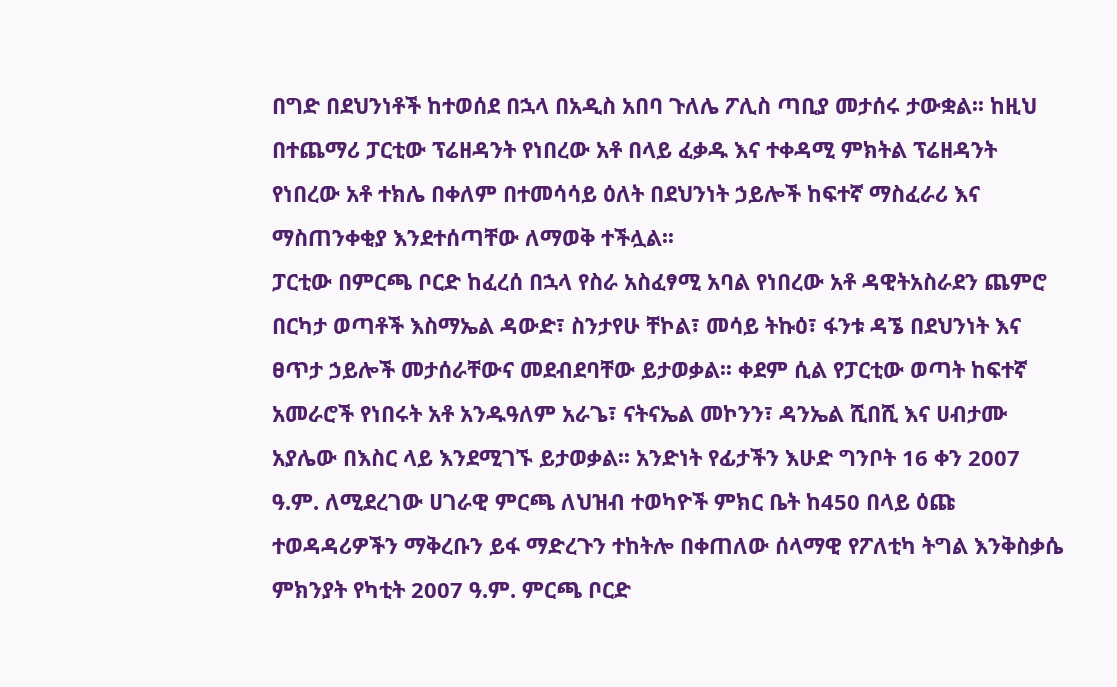በግድ በደህንነቶች ከተወሰደ በኋላ በአዲስ አበባ ጉለሌ ፖሊስ ጣቢያ መታሰሩ ታውቋል፡፡ ከዚህ በተጨማሪ ፓርቲው ፕሬዘዳንት የነበረው አቶ በላይ ፈቃዱ እና ተቀዳሚ ምክትል ፕሬዘዳንት የነበረው አቶ ተክሌ በቀለም በተመሳሳይ ዕለት በደህንነት ኃይሎች ከፍተኛ ማስፈራሪ እና ማስጠንቀቂያ እንደተሰጣቸው ለማወቅ ተችሏል፡፡
ፓርቲው በምርጫ ቦርድ ከፈረሰ በኋላ የስራ አስፈፃሚ አባል የነበረው አቶ ዳዊትአስራደን ጨምሮ በርካታ ወጣቶች እስማኤል ዳውድ፣ ስንታየሁ ቸኮል፣ መሳይ ትኩዕ፣ ፋንቱ ዳኜ በደህንነት እና ፀጥታ ኃይሎች መታሰራቸውና መደብደባቸው ይታወቃል፡፡ ቀደም ሲል የፓርቲው ወጣት ከፍተኛ አመራሮች የነበሩት አቶ አንዱዓለም አራጌ፣ ናትናኤል መኮንን፣ ዳንኤል ሺበሺ እና ሀብታሙ አያሌው በእስር ላይ እንደሚገኙ ይታወቃል፡፡ አንድነት የፊታችን እሁድ ግንቦት 16 ቀን 2007 ዓ.ም. ለሚደረገው ሀገራዊ ምርጫ ለህዝብ ተወካዮች ምክር ቤት ከ450 በላይ ዕጩ ተወዳዳሪዎችን ማቅረቡን ይፋ ማድረጉን ተከትሎ በቀጠለው ሰላማዊ የፖለቲካ ትግል እንቅስቃሴ ምክንያት የካቲት 2007 ዓ.ም. ምርጫ ቦርድ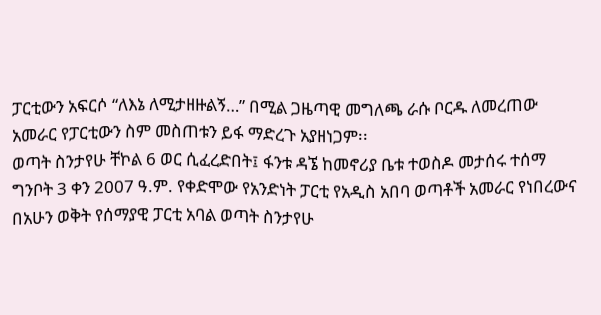ፓርቲውን አፍርሶ “ለእኔ ለሚታዘዙልኝ…” በሚል ጋዜጣዊ መግለጫ ራሱ ቦርዱ ለመረጠው አመራር የፓርቲውን ስም መስጠቱን ይፋ ማድረጉ አያዘነጋም፡፡
ወጣት ስንታየሁ ቸኮል 6 ወር ሲፈረድበት፤ ፋንቱ ዳኜ ከመኖሪያ ቤቱ ተወስዶ መታሰሩ ተሰማ
ግንቦት 3 ቀን 2007 ዓ.ም. የቀድሞው የአንድነት ፓርቲ የአዲስ አበባ ወጣቶች አመራር የነበረውና በአሁን ወቅት የሰማያዊ ፓርቲ አባል ወጣት ስንታየሁ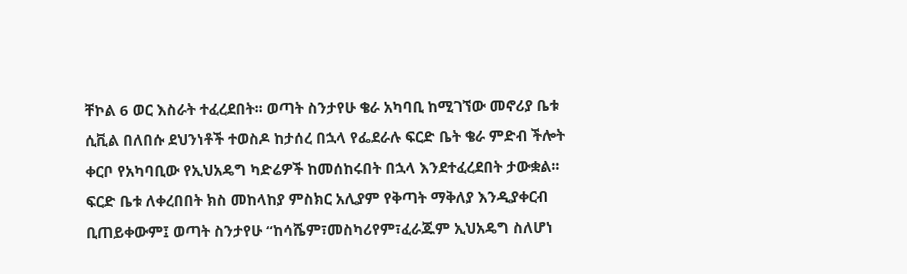ቸኮል 6 ወር እስራት ተፈረደበት፡፡ ወጣት ስንታየሁ ቄራ አካባቢ ከሚገኘው መኖሪያ ቤቱ ሲቪል በለበሱ ደህንነቶች ተወስዶ ከታሰረ በኋላ የፌደራሉ ፍርድ ቤት ቄራ ምድብ ችሎት ቀርቦ የአካባቢው የኢህአዴግ ካድሬዎች ከመሰከሩበት በኋላ እንደተፈረደበት ታውቋል፡፡
ፍርድ ቤቱ ለቀረበበት ክስ መከላከያ ምስክር አሊያም የቅጣት ማቅለያ እንዲያቀርብ ቢጠይቀውም፤ ወጣት ስንታየሁ “ከሳሼም፣መስካሪየም፣ፈራጁም ኢህአዴግ ስለሆነ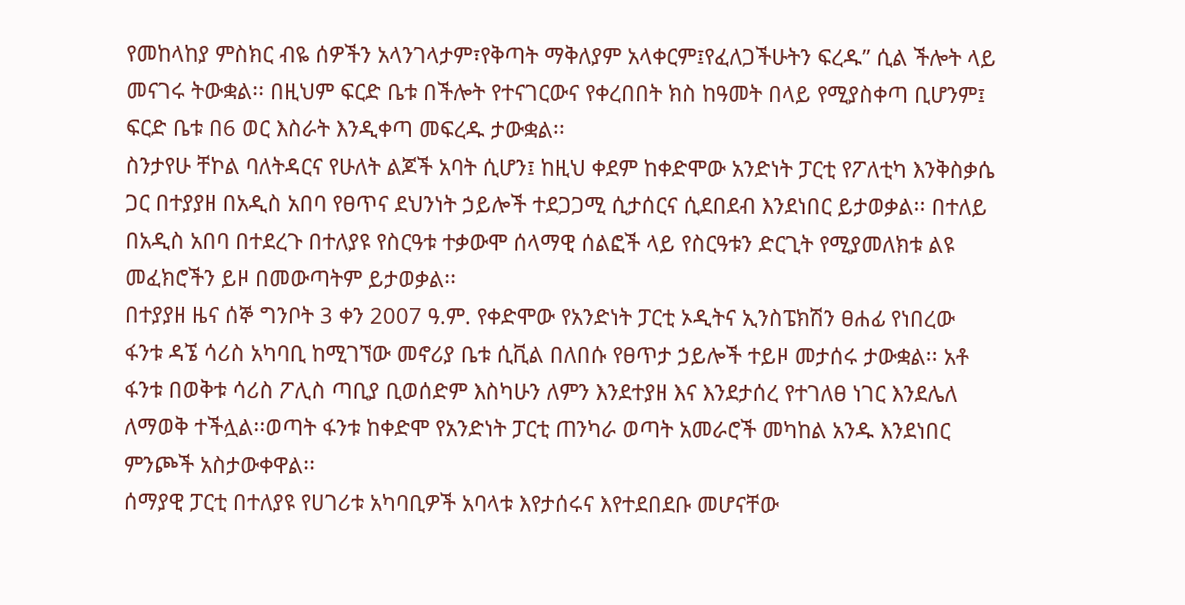የመከላከያ ምስክር ብዬ ሰዎችን አላንገላታም፣የቅጣት ማቅለያም አላቀርም፤የፈለጋችሁትን ፍረዱ” ሲል ችሎት ላይ መናገሩ ትውቋል፡፡ በዚህም ፍርድ ቤቱ በችሎት የተናገርውና የቀረበበት ክስ ከዓመት በላይ የሚያስቀጣ ቢሆንም፤ ፍርድ ቤቱ በ6 ወር እስራት እንዲቀጣ መፍረዱ ታውቋል፡፡
ስንታየሁ ቸኮል ባለትዳርና የሁለት ልጆች አባት ሲሆን፤ ከዚህ ቀደም ከቀድሞው አንድነት ፓርቲ የፖለቲካ እንቅስቃሴ ጋር በተያያዘ በአዲስ አበባ የፀጥና ደህንነት ኃይሎች ተደጋጋሚ ሲታሰርና ሲደበደብ እንደነበር ይታወቃል፡፡ በተለይ በአዲስ አበባ በተደረጉ በተለያዩ የስርዓቱ ተቃውሞ ሰላማዊ ሰልፎች ላይ የስርዓቱን ድርጊት የሚያመለክቱ ልዩ መፈክሮችን ይዞ በመውጣትም ይታወቃል፡፡
በተያያዘ ዜና ሰኞ ግንቦት 3 ቀን 2007 ዓ.ም. የቀድሞው የአንድነት ፓርቲ ኦዲትና ኢንስፔክሽን ፀሐፊ የነበረው ፋንቱ ዳኜ ሳሪስ አካባቢ ከሚገኘው መኖሪያ ቤቱ ሲቪል በለበሱ የፀጥታ ኃይሎች ተይዞ መታሰሩ ታውቋል፡፡ አቶ ፋንቱ በወቅቱ ሳሪስ ፖሊስ ጣቢያ ቢወሰድም እስካሁን ለምን እንደተያዘ እና እንደታሰረ የተገለፀ ነገር እንደሌለ ለማወቅ ተችሏል፡፡ወጣት ፋንቱ ከቀድሞ የአንድነት ፓርቲ ጠንካራ ወጣት አመራሮች መካከል አንዱ እንደነበር ምንጮች አስታውቀዋል፡፡
ሰማያዊ ፓርቲ በተለያዩ የሀገሪቱ አካባቢዎች አባላቱ እየታሰሩና እየተደበደቡ መሆናቸው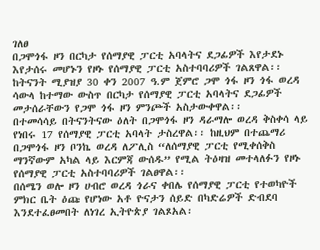ገለፀ
በጋሞጎፋ ዞን በርካታ የሰማያዊ ፓርቲ አባላትና ደጋፊዎች እየታደኑ እየታሰሩ መሆኑን የዞኑ የሰማያዊ ፓርቲ አስተባባሪዎች ገልጸዋል፡፡ ከትናንት ሚያዝያ 30 ቀን 2007 ዓ.ም ጀምሮ ጋሞ ጎፋ ዞን ጎፋ ወረዳ ሳውላ ከተማው ውስጥ በርካታ የሰማያዊ ፓርቲ አባላትና ደጋፊዎች መታሰራቸውን የጋሞ ጎፋ ዞን ምንጮች አስታውቀዋል፡፡
በተመሳሳይ በትናንትናው ዕለት በጋሞጎፋ ዞን ዳራማሎ ወረዳ ቅስቀሳ ላይ የነበሩ 17 የሰማያዊ ፓርቲ አባላት ታስረዋል፡፡ ከዚህም በተጨማሪ በጋሞጎፋ ዞን ቦንኬ ወረዳ ለፖሊስ “ለሰማያዊ ፓርቲ የሚቀሰቅስ ማንኛውም አካል ላይ እርምጃ ውሰዱ” የሚል ትዕዛዝ መተላለፉን የዞኑ የሰማያዊ ፓርቲ አስተባባሪዎች ገልፀዋል፡፡
በሰሜን ወሎ ዞን ሀብሮ ወረዳ ጎራና ቀበሌ የሰማያዊ ፓርቲ የተወካዮች ምክር ቤት ዕጩ የሆነው አቶ ዮናታን ሰይድ በካድሬዎች ድብደባ እንደተፈፀመበት ለነገረ ኢትዮጵያ ገልጾአል፡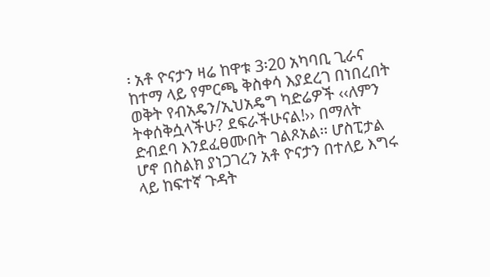፡ አቶ ዮናታን ዛሬ ከዋቱ 3፡20 አካባቢ ጊራና ከተማ ላይ የምርጫ ቅስቀሳ እያደረገ በነበረበት ወቅት የብአዴን/ኢህአዴግ ካድሬዎች ‹‹ለምን ትቀሰቅሷላችሁ? ደፍራችሁናል!›› በማለት ድብደባ እንደፈፀሙበት ገልጾአል፡፡ ሆስፒታል ሆኖ በስልክ ያነጋገረን አቶ ዮናታን በተለይ እግሩ ላይ ከፍተኛ ጉዳት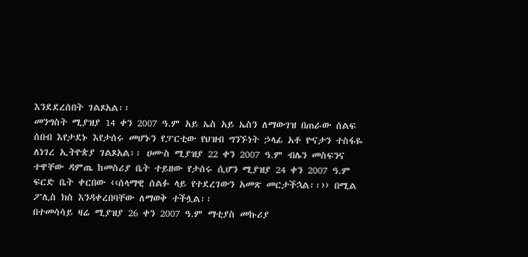እንደደረሰበት ገልጾአል፡፡
መንግስት ሚያዝያ 14 ቀን 2007 ዓ.ም አይ ኤስ አይ ኤስን ለማውገዝ በጠራው ሰልፍ ሰበብ እየታደኑ እየታሰሩ መሆኑን የፓርቲው የህዝብ ግንኙነት ኃላፊ አቶ ዮናታን ተስፋዬ ለነገረ ኢትዮጵያ ገልጾአል፡፡ ሀሙስ ሚያዝያ 22 ቀን 2007 ዓ.ም ብሌን መስፍንና ተዋቸው ዳምጤ ከመስሪያ ቤት ተይዘው የታሰሩ ሲሆን ሚያዝያ 24 ቀን 2007 ዓ.ም ፍርድ ቤት ቀርበው ‹‹ሰላማዊ ሰልፉ ላይ የተደረገውን አመጽ መርታችኋል፡፡›› በሚል ፖሊስ ክስ እንዳቀረበባቸው ለማወቅ ተችሏል፡፡
በተመሳሳይ ዛሬ ሚያዝያ 26 ቀን 2007 ዓ.ም ማቲያስ መኩሪያ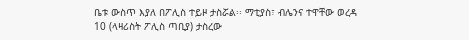ቤቱ ውስጥ እያለ በፖሊስ ተይዞ ታስሯል፡፡ ማቲያስ፣ ብሌንና ተዋቸው ወረዳ 10 (ላዛሪስት ፖሊስ ጣቢያ) ታስረው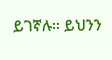ይገኛሉ፡፡ ይህንን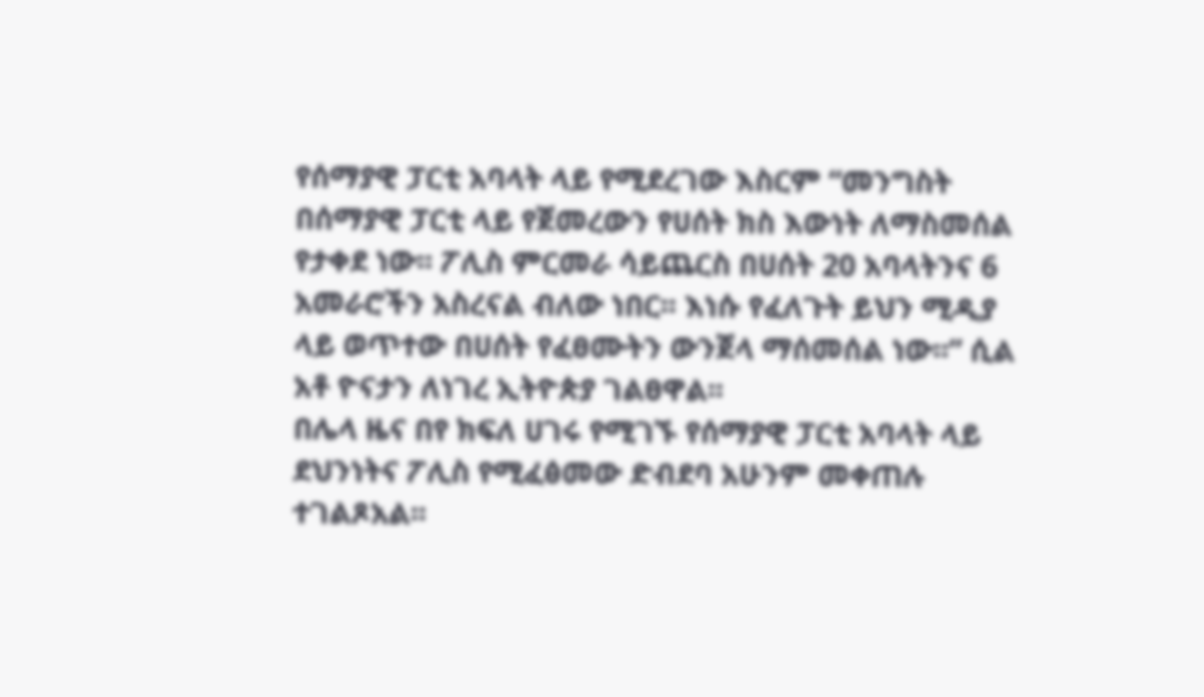የሰማያዊ ፓርቲ አባላት ላይ የሚደረገው እስርም “መንግስት በሰማያዊ ፓርቲ ላይ የጀመረውን የሀሰት ክስ እውነት ለማስመሰል የታቀደ ነው፡፡ ፖሊስ ምርመራ ሳይጨርስ በሀሰት 20 አባላትንና 6 አመራሮችን አስረናል ብለው ነበር፡፡ እነሱ የፈለጉት ይህን ሚዲያ ላይ ወጥተው በሀሰት የፈፀሙትን ውንጀላ ማሰመሰል ነው፡፡” ሲል አቶ ዮናታን ለነገረ ኢትዮጵያ ገልፀዋል፡፡
በሌላ ዜና በየ ክፍለ ሀገሩ የሚገኙ የሰማያዊ ፓርቲ አባላት ላይ ደህንነትና ፖሊስ የሚፈፅመው ድብደባ አሁንም መቀጠሉ ተገልጾአል፡፡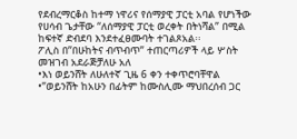የደብረማርቆስ ከተማ ነዋሪና የሰማያዊ ፓርቲ አባል የሆነችው የሀሳብ ጌታቸው “ለሰማያዊ ፓርቲ ወረቀት በትነሻል” በሚል ከፍተኛ ድብደባ እንደተፈፀሙባት ተገልጾአል፡፡
ፖሊስ በ”በሁከትና ብጥብጥ” ተጠርጣሪዎች ላይ ሦስት መዝገብ አደራጅቻለሁ አለ
•እነ ወይንሸት ለሁለተኛ ጊዜ 6 ቀን ተቀጥሮባቸዋል
•”ወይንሸት ከአሁን በፊትም ከሙስሊሙ ማህበረሰብ ጋር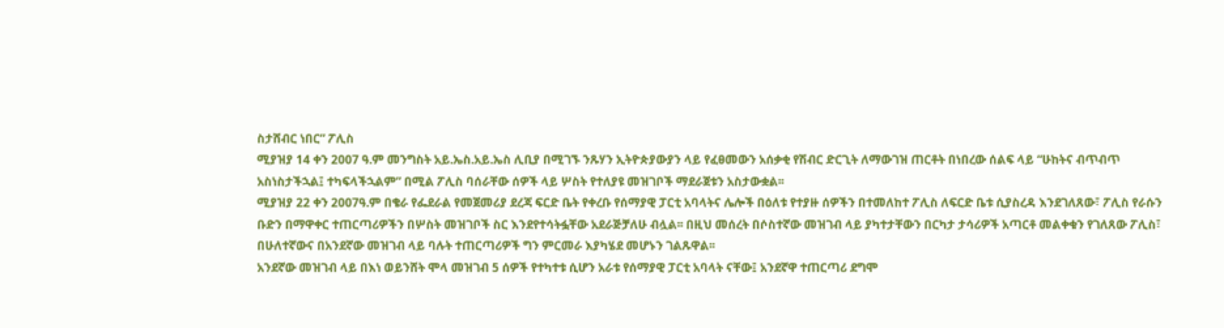ስታሸብር ነበር” ፖሊስ
ሚያዝያ 14 ቀን 2007 ዓ.ም መንግስት አይ.ኤስ.አይ.ኤስ ሊቢያ በሚገኙ ንጹሃን ኢትዮጵያውያን ላይ የፈፀመውን አሰቃቂ የሽብር ድርጊት ለማውገዝ ጠርቶት በነበረው ሰልፍ ላይ “ሁከትና ብጥብጥ አስነስታችኋል፤ ተካፍላችኋልም” በሚል ፖሊስ ባሰራቸው ሰዎች ላይ ሦስት የተለያዩ መዝገቦች ማደራጀቱን አስታውቋል፡፡
ሚያዝያ 22 ቀን 2007ዓ.ም በቄራ የፌደራል የመጀመሪያ ደረጃ ፍርድ ቤት የቀረቡ የሰማያዊ ፓርቲ አባላትና ሌሎች በዕለቱ የተያዙ ሰዎችን በተመለከተ ፖሊስ ለፍርድ ቤቱ ሲያስረዳ እንደገለጸው፣ ፖሊስ የራሱን ቡድን በማዋቀር ተጠርጣሪዎችን በሦስት መዝገቦች ስር እንደየተሳትፏቸው አደራጅቻለሁ ብሏል፡፡ በዚህ መሰረት በሶስተኛው መዝገብ ላይ ያካተታቸውን በርካታ ታሳሪዎች አጣርቶ መልቀቁን የገለጸው ፖሊስ፣ በሁለተኛውና በአንደኛው መዝገብ ላይ ባሉት ተጠርጣሪዎች ግን ምርመራ እያካሄደ መሆኑን ገልጹዋል፡፡
አንደኛው መዝገብ ላይ በእነ ወይንሸት ሞላ መዝገብ 5 ሰዎች የተካተቱ ሲሆን አራቱ የሰማያዊ ፓርቲ አባላት ናቸው፤ አንደኛዋ ተጠርጣሪ ደግሞ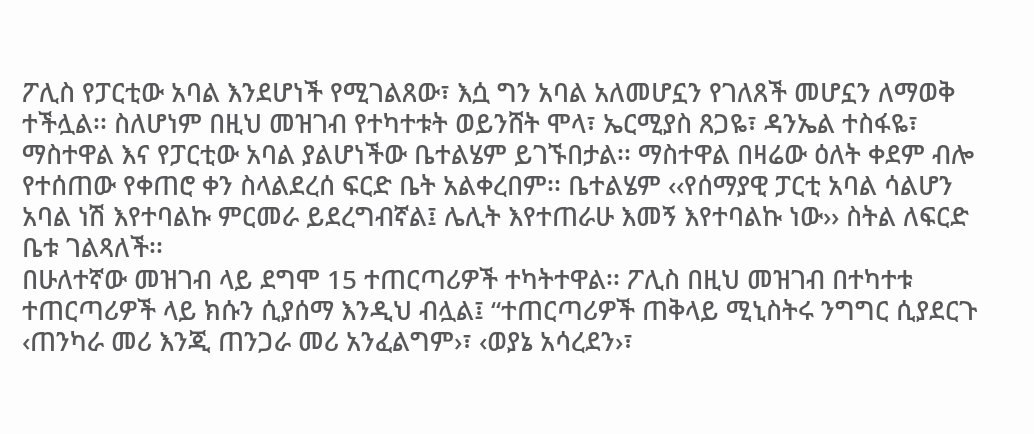ፖሊስ የፓርቲው አባል እንደሆነች የሚገልጸው፣ እሷ ግን አባል አለመሆኗን የገለጸች መሆኗን ለማወቅ ተችሏል፡፡ ስለሆነም በዚህ መዝገብ የተካተቱት ወይንሸት ሞላ፣ ኤርሚያስ ጸጋዬ፣ ዳንኤል ተስፋዬ፣ ማስተዋል እና የፓርቲው አባል ያልሆነችው ቤተልሄም ይገኙበታል፡፡ ማስተዋል በዛሬው ዕለት ቀደም ብሎ የተሰጠው የቀጠሮ ቀን ስላልደረሰ ፍርድ ቤት አልቀረበም፡፡ ቤተልሄም ‹‹የሰማያዊ ፓርቲ አባል ሳልሆን አባል ነሽ እየተባልኩ ምርመራ ይደረግብኛል፤ ሌሊት እየተጠራሁ እመኝ እየተባልኩ ነው›› ስትል ለፍርድ ቤቱ ገልጻለች፡፡
በሁለተኛው መዝገብ ላይ ደግሞ 15 ተጠርጣሪዎች ተካትተዋል፡፡ ፖሊስ በዚህ መዝገብ በተካተቱ ተጠርጣሪዎች ላይ ክሱን ሲያሰማ እንዲህ ብሏል፤ “ተጠርጣሪዎች ጠቅላይ ሚኒስትሩ ንግግር ሲያደርጉ ‹ጠንካራ መሪ እንጂ ጠንጋራ መሪ አንፈልግም›፣ ‹ወያኔ አሳረደን›፣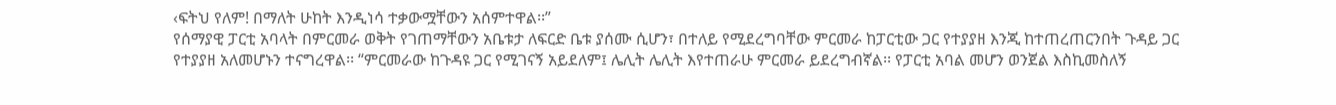‹ፍትህ የለም! በማለት ሁከት እንዲነሳ ተቃውሟቸውን አሰምተዋል፡፡”
የሰማያዊ ፓርቲ አባላት በምርመራ ወቅት የገጠማቸውን አቤቱታ ለፍርድ ቤቱ ያሰሙ ሲሆን፣ በተለይ የሚደረግባቸው ምርመራ ከፓርቲው ጋር የተያያዘ እንጂ ከተጠረጠርንበት ጉዳይ ጋር የተያያዘ አለመሆኑን ተናግረዋል፡፡ “ምርመራው ከጉዳዩ ጋር የሚገናኝ አይደለም፤ ሌሊት ሌሊት እየተጠራሁ ምርመራ ይደረግብኛል፡፡ የፓርቲ አባል መሆን ወንጀል እስኪመስለኝ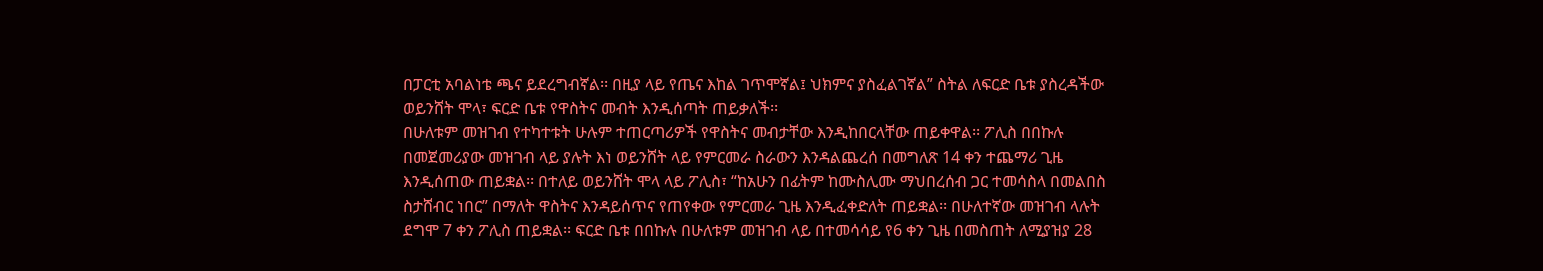በፓርቲ አባልነቴ ጫና ይደረግብኛል፡፡ በዚያ ላይ የጤና እከል ገጥሞኛል፤ ህክምና ያስፈልገኛል” ስትል ለፍርድ ቤቱ ያስረዳችው ወይንሸት ሞላ፣ ፍርድ ቤቱ የዋስትና መብት እንዲሰጣት ጠይቃለች፡፡
በሁለቱም መዝገብ የተካተቱት ሁሉም ተጠርጣሪዎች የዋስትና መብታቸው እንዲከበርላቸው ጠይቀዋል፡፡ ፖሊስ በበኩሉ በመጀመሪያው መዝገብ ላይ ያሉት እነ ወይንሸት ላይ የምርመራ ስራውን እንዳልጨረሰ በመግለጽ 14 ቀን ተጨማሪ ጊዜ እንዲሰጠው ጠይቋል፡፡ በተለይ ወይንሸት ሞላ ላይ ፖሊስ፣ “ከአሁን በፊትም ከሙስሊሙ ማህበረሰብ ጋር ተመሳስላ በመልበስ ስታሸብር ነበር” በማለት ዋስትና እንዳይሰጥና የጠየቀው የምርመራ ጊዜ እንዲፈቀድለት ጠይቋል፡፡ በሁለተኛው መዝገብ ላሉት ደግሞ 7 ቀን ፖሊስ ጠይቋል፡፡ ፍርድ ቤቱ በበኩሉ በሁለቱም መዝገብ ላይ በተመሳሳይ የ6 ቀን ጊዜ በመስጠት ለሚያዝያ 28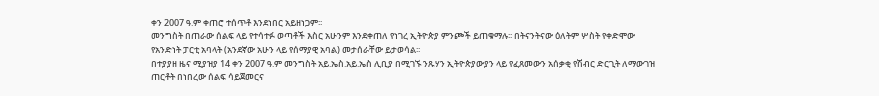ቀን 2007 ዓ.ም ቀጠሮ ተሰጥቶ እንደነበር አይዘነጋም፡፡
መንግስት በጠራው ሰልፍ ላይ የተሳተፉ ወጣቶች እስር አሁንም እንደቀጠለ የነገረ ኢትዮጵያ ምንጮች ይጠቁማሉ፡፡ በትናንትናው ዕለትም ሦስት የቀድሞው የአንድነት ፓርቲ አባላት (አንደኛው አሁን ላይ የሰማያዊ አባል) መታሰራቸው ይታወሳል፡፡
በተያያዘ ዜና ሚያዝያ 14 ቀን 2007 ዓ.ም መንግስት አይ.ኤስ.አይ.ኤስ ሊቢያ በሚገኙ ንጹሃን ኢትዮጵያውያን ላይ የፈጸመውን አሰቃቂ የሽብር ድርጊት ለማውገዝ ጠርቶት በነበረው ሰልፍ ሳይጀመርና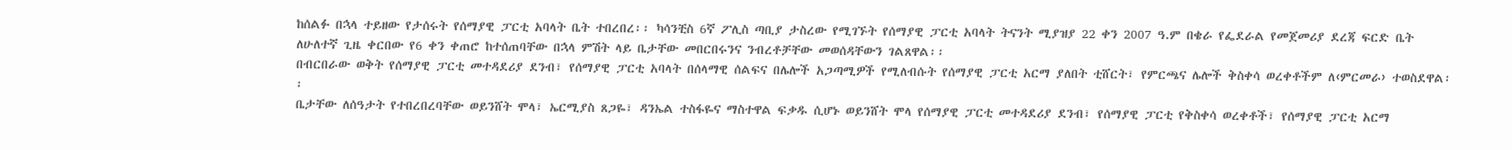ከሰልፉ በኋላ ተይዘው የታሰሩት የሰማያዊ ፓርቲ አባላት ቤት ተበረበረ፡፡ ካሳንቺስ 6ኛ ፖሊስ ጣቢያ ታስረው የሚገኙት የሰማያዊ ፓርቲ አባላት ትናንት ሚያዝያ 22 ቀን 2007 ዓ.ም በቄራ የፌደራል የመጀመሪያ ደረጃ ፍርድ ቤት ለሁለተኛ ጊዜ ቀርበው የ6 ቀን ቀጠሮ ከተሰጠባቸው በኋላ ምሽት ላይ ቤታቸው መበርበሩንና ንብረቶቻቸው መወሰዳቸውን ገልጸዋል፡፡
በብርበራው ወቅት የሰማያዊ ፓርቲ መተዳደሪያ ደንብ፣ የሰማያዊ ፓርቲ አባላት በሰላማዊ ሰልፍና በሌሎች አጋጣሚዎች የሚለብሱት የሰማያዊ ፓርቲ አርማ ያለበት ቲሸርት፣ የምርጫና ሌሎች ቅስቀሳ ወረቀቶችም ለ‹ምርመራ› ተወስደዋል፡፡
ቤታቸው ለሰዓታት የተበረበረባቸው ወይንሸት ሞላ፣ ኤርሚያስ ጸጋዬ፣ ዳንኤል ተስፋዬና ማስተዋል ፍቃዱ ሲሆኑ ወይንሸት ሞላ የሰማያዊ ፓርቲ መተዳደሪያ ደንብ፣ የሰማያዊ ፓርቲ የቅስቀሳ ወረቀቶች፣ የሰማያዊ ፓርቲ አርማ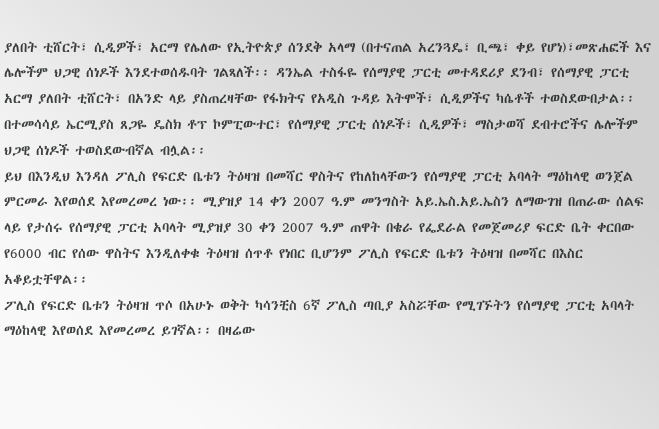ያለበት ቲሸርት፣ ሲዲዎች፣ አርማ የሌለው የኢትዮጵያ ሰንደቅ አላማ (በተናጠል አረንጓዴ፣ ቢጫ፣ ቀይ የሆነ)፣መጽሐፎች እና ሌሎችም ህጋዊ ሰነዶች እንደተወሰዱባት ገልጻለች፡፡ ዳንኤል ተስፋዬ የሰማያዊ ፓርቲ መተዳደሪያ ደንብ፣ የሰማያዊ ፓርቲ አርማ ያለበት ቲሸርት፣ በአንድ ላይ ያስጠረዛቸው የፋክትና የአዲስ ጉዳይ እትሞች፣ ሲዲዎችና ካሴቶች ተወስደውበታል፡፡ በተመሳሳይ ኤርሚያስ ጸጋዬ ዴስክ ቶፕ ኮምፒውተር፣ የሰማያዊ ፓርቲ ሰነዶች፣ ሲዲዎች፣ ማስታወሻ ደብተሮችና ሌሎችም ህጋዊ ሰነዶች ተወስደውብኛል ብሏል፡፡
ይህ በእንዲህ እንዳለ ፖሊስ የፍርድ ቤቱን ትዕዛዝ በመሻር ዋስትና የከለከላቸውን የሰማያዊ ፓርቲ አባላት ማዕከላዊ ወንጀል ምርመራ እየወሰደ እየመረመረ ነው፡፡ ሚያዝያ 14 ቀን 2007 ዓ.ም መንግስት አይ.ኤስ.አይ.ኤስን ለማውገዝ በጠራው ሰልፍ ላይ የታሰሩ የሰማያዊ ፓርቲ አባላት ሚያዝያ 30 ቀን 2007 ዓ.ም ጠዋት በቄራ የፌደራል የመጀመሪያ ፍርድ ቤት ቀርበው የ6000 ብር የሰው ዋስትና እንዲለቀቁ ትዕዛዝ ሰጥቶ የነበር ቢሆንም ፖሊስ የፍርድ ቤቱን ትዕዛዝ በመሻር በእስር አቆይቷቸዋል፡፡
ፖሊስ የፍርድ ቤቱን ትዕዛዝ ጥሶ በአሁኑ ወቅት ካሳንቺስ 6ኛ ፖሊስ ጣቢያ አስሯቸው የሚገኙትን የሰማያዊ ፓርቲ አባላት ማዕከላዊ እየወሰደ እየመረመረ ይገኛል፡፡ በዛሬው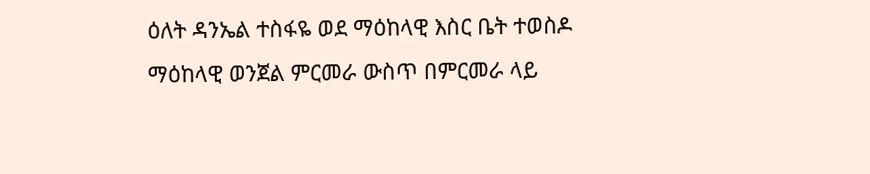ዕለት ዳንኤል ተስፋዬ ወደ ማዕከላዊ እስር ቤት ተወስዶ ማዕከላዊ ወንጀል ምርመራ ውስጥ በምርመራ ላይ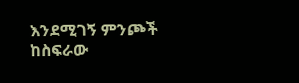እንደሚገኝ ምንጮች ከስፍራው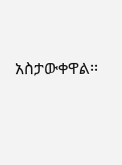አስታውቀዋል፡፡